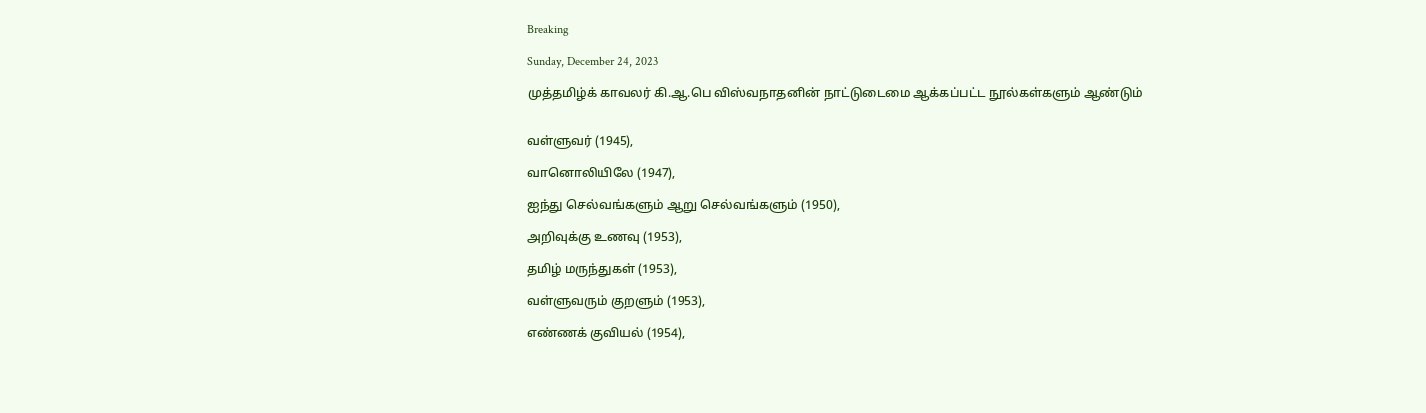Breaking

Sunday, December 24, 2023

முத்தமிழ்க் காவலர் கி.ஆ.பெ விஸ்வநாதனின் நாட்டுடைமை ஆக்கப்பட்ட நூல்கள்களும் ஆண்டும்


வள்ளுவர் (1945),

வானொலியிலே (1947),

ஐந்து செல்வங்களும் ஆறு செல்வங்களும் (1950),

அறிவுக்கு உணவு (1953),

தமிழ் மருந்துகள் (1953),

வள்ளுவரும் குறளும் (1953),

எண்ணக் குவியல் (1954),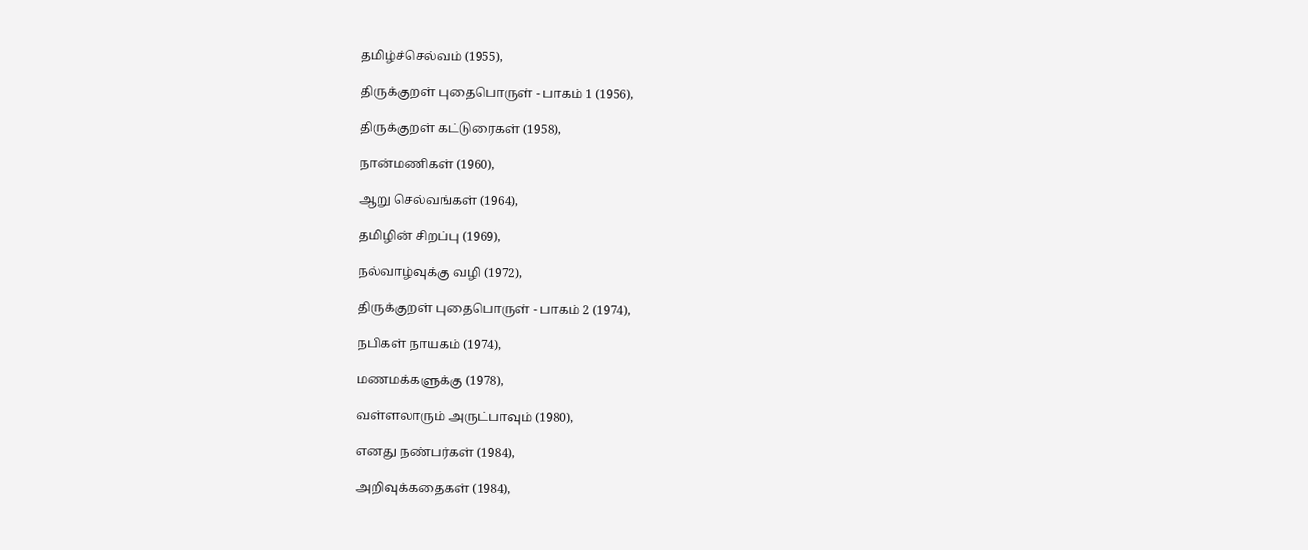தமிழ்ச்செல்வம் (1955),

திருக்குறள் புதைபொருள் - பாகம் 1 (1956),

திருக்குறள் கட்டுரைகள் (1958),

நான்மணிகள் (1960),

ஆறு செல்வங்கள் (1964),

தமிழின் சிறப்பு (1969),

நல்வாழ்வுக்கு வழி (1972),

திருக்குறள் புதைபொருள் - பாகம் 2 (1974),

நபிகள் நாயகம் (1974),

மணமக்களுக்கு (1978),

வள்ளலாரும் அருட்பாவும் (1980),

எனது நண்பர்கள் (1984),

அறிவுக்கதைகள் (1984),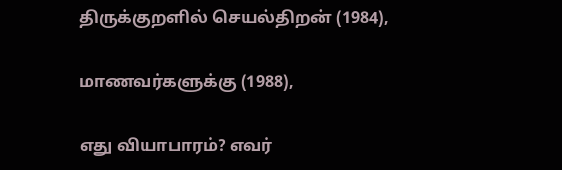திருக்குறளில் செயல்திறன் (1984),

மாணவர்களுக்கு (1988),

எது வியாபாரம்? எவர்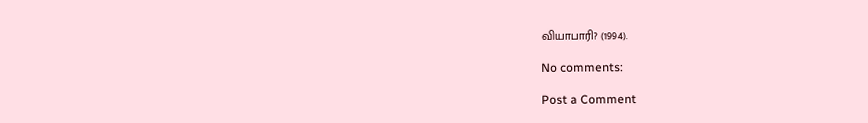வியாபாரி? (1994).

No comments:

Post a Comment